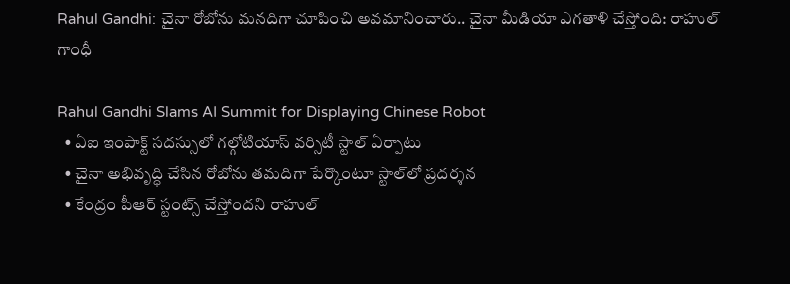Rahul Gandhi: చైనా రోబోను మనదిగా చూపించి అవమానించారు.. చైనా మీడియా ఎగతాళి చేస్తోంది: రాహుల్ గాంధీ

Rahul Gandhi Slams AI Summit for Displaying Chinese Robot
  • ఏఐ ఇంపాక్ట్ సదస్సులో గల్గోటియాస్ వర్సిటీ స్టాల్ ఏర్పాటు
  • చైనా అభివృద్ధి చేసిన రోబోను తమదిగా పేర్కొంటూ స్టాల్‌లో ప్రదర్శన
  • కేంద్రం పీఆర్ స్టంట్స్ చేస్తోందని రాహుల్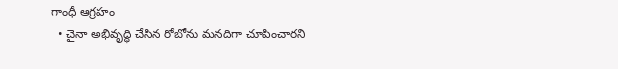గాంధీ ఆగ్రహం
  • చైనా అభివృద్ధి చేసిన రోబోను మనదిగా చూపించారని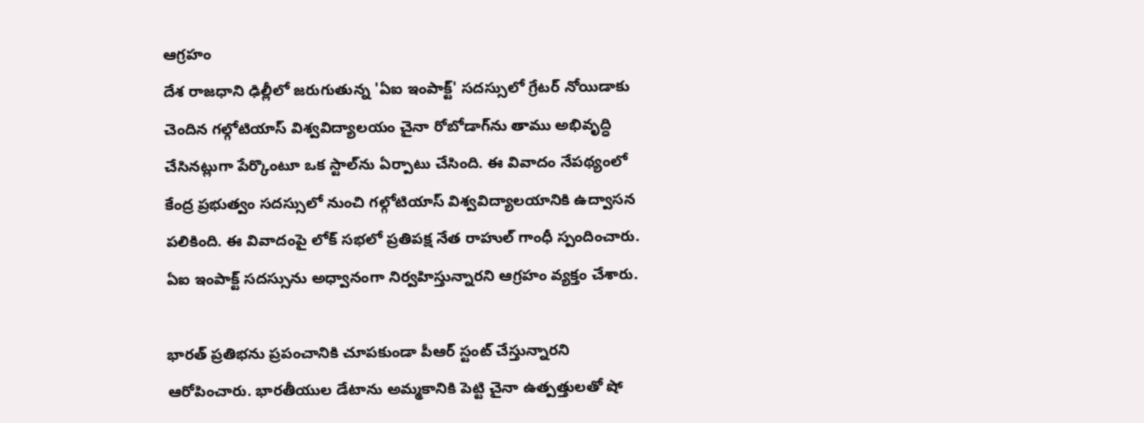ఆగ్రహం
దేశ రాజధాని ఢిల్లీలో జరుగుతున్న 'ఏఐ ఇంపాక్ట్' సదస్సులో గ్రేటర్ నోయిడాకు చెందిన గల్గోటియాస్ విశ్వవిద్యాలయం చైనా రోబోడాగ్‌ను తాము అభివృద్ధి చేసినట్లుగా పేర్కొంటూ ఒక స్టాల్‌ను ఏర్పాటు చేసింది. ఈ వివాదం నేపథ్యంలో కేంద్ర ప్రభుత్వం సదస్సులో నుంచి గల్గోటియాస్ విశ్వవిద్యాలయానికి ఉద్వాసన పలికింది. ఈ వివాదంపై లోక్ సభలో ప్రతిపక్ష నేత రాహుల్ గాంధీ స్పందించారు. ఏఐ ఇంపాక్ట్ సదస్సును అధ్వానంగా నిర్వహిస్తున్నారని ఆగ్రహం వ్యక్తం చేశారు.

భారత్ ప్రతిభను ప్రపంచానికి చూపకుండా పీఆర్ స్టంట్ చేస్తున్నారని ఆరోపించారు. భారతీయుల డేటాను అమ్మకానికి పెట్టి చైనా ఉత్పత్తులతో షో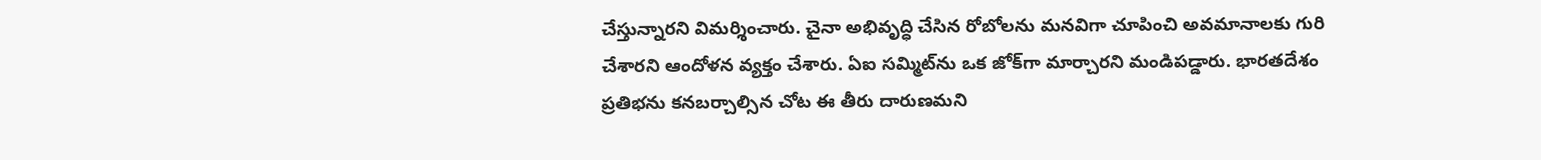చేస్తున్నారని విమర్శించారు. చైనా అభివృద్ధి చేసిన రోబోలను మనవిగా చూపించి అవమానాలకు గురి చేశారని ఆందోళన వ్యక్తం చేశారు. ఏఐ సమ్మిట్‌ను ఒక జోక్‌గా మార్చారని మండిపడ్డారు. భారతదేశం ప్రతిభను కనబర్చాల్సిన చోట ఈ తీరు దారుణమని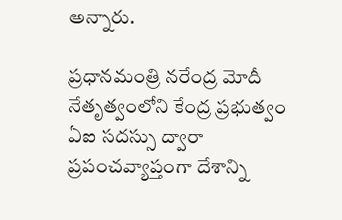అన్నారు.

ప్రధానమంత్రి నరేంద్ర మోదీ నేతృత్వంలోని కేంద్ర ప్రభుత్వం ఏఐ సదస్సు ద్వారా ప్రపంచవ్యాప్తంగా దేశాన్ని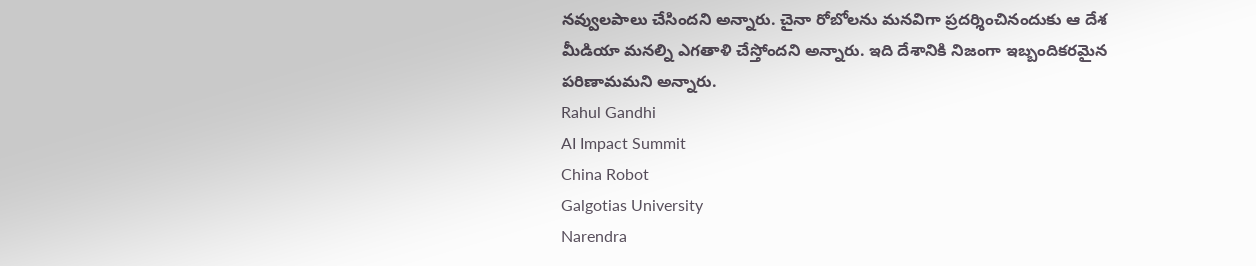నవ్వులపాలు చేసిందని అన్నారు. చైనా రోబోలను మనవిగా ప్రదర్శించినందుకు ఆ దేశ మీడియా మనల్ని ఎగతాళి చేస్తోందని అన్నారు. ఇది దేశానికి నిజంగా ఇబ్బందికరమైన పరిణామమని అన్నారు.
Rahul Gandhi
AI Impact Summit
China Robot
Galgotias University
Narendra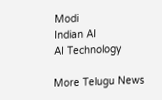Modi
Indian AI
AI Technology

More Telugu News